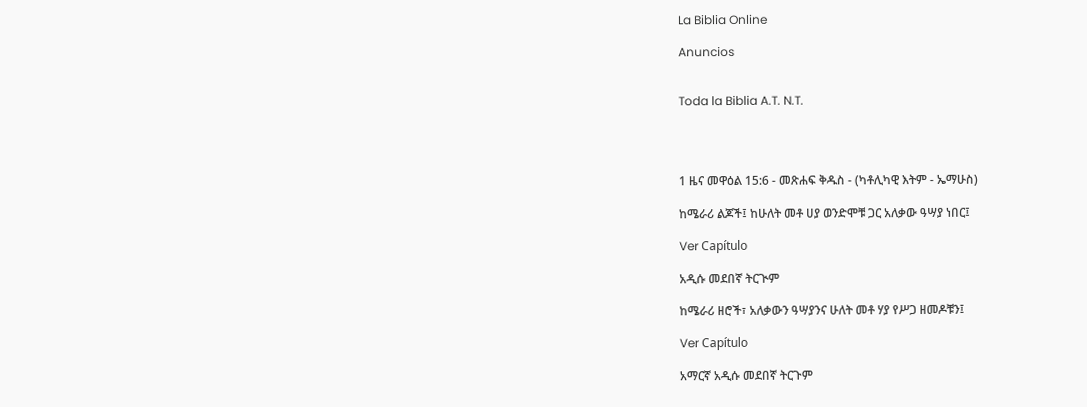La Biblia Online

Anuncios


Toda la Biblia A.T. N.T.




1 ዜና መዋዕል 15:6 - መጽሐፍ ቅዱስ - (ካቶሊካዊ እትም - ኤማሁስ)

ከሜራሪ ልጆች፤ ከሁለት መቶ ሀያ ወንድሞቹ ጋር አለቃው ዓሣያ ነበር፤

Ver Capítulo

አዲሱ መደበኛ ትርጒም

ከሜራሪ ዘሮች፣ አለቃውን ዓሣያንና ሁለት መቶ ሃያ የሥጋ ዘመዶቹን፤

Ver Capítulo

አማርኛ አዲሱ መደበኛ ትርጉም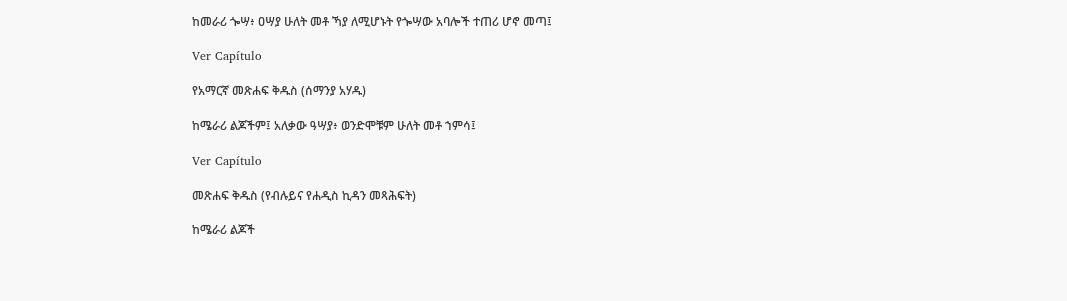ከመራሪ ጐሣ፥ ዐሣያ ሁለት መቶ ኻያ ለሚሆኑት የጐሣው አባሎች ተጠሪ ሆኖ መጣ፤

Ver Capítulo

የአማርኛ መጽሐፍ ቅዱስ (ሰማንያ አሃዱ)

ከሜራሪ ልጆችም፤ አለቃው ዓሣያ፥ ወንድሞቹም ሁለት መቶ ኀምሳ፤

Ver Capítulo

መጽሐፍ ቅዱስ (የብሉይና የሐዲስ ኪዳን መጻሕፍት)

ከሜራሪ ልጆች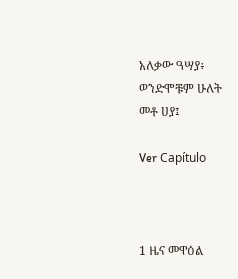አለቃው ዓሣያ፥ ወንድሞቹም ሁለት መቶ ሀያ፤

Ver Capítulo



1 ዜና መዋዕል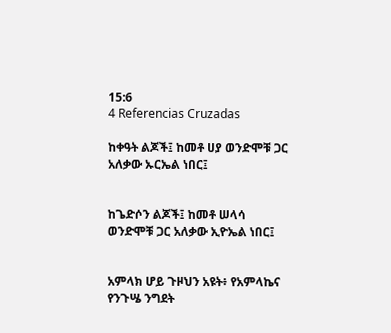15:6
4 Referencias Cruzadas

ከቀዓት ልጆች፤ ከመቶ ሀያ ወንድሞቹ ጋር አለቃው ኡርኤል ነበር፤


ከጌድሶን ልጆች፤ ከመቶ ሠላሳ ወንድሞቹ ጋር አለቃው ኢዮኤል ነበር፤


አምላክ ሆይ ጉዞህን አዩት፥ የአምላኬና የንጉሤ ንግደት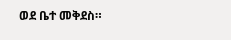ወደ ቤተ መቅደስ።